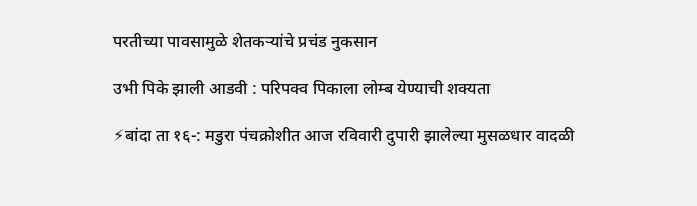परतीच्या पावसामुळे शेतकर्‍यांचे प्रचंड नुकसान

उभी पिके झाली आडवी : परिपक्व पिकाला लोम्ब येण्याची शक्यता

⚡बांदा ता १६-: मडुरा पंचक्रोशीत आज रविवारी दुपारी झालेल्या मुसळधार वादळी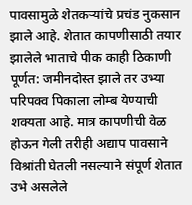पावसामुळे शेतकर्‍यांचे प्रचंड नुकसान झाले आहे. शेतात कापणीसाठी तयार झालेले भाताचे पीक काही ठिकाणी पूर्णत: जमीनदोस्त झाले तर उभ्या परिपक्व पिकाला लोम्ब येण्याची शक्यता आहे. मात्र कापणीची वेळ होऊन गेली तरीही अद्याप पावसाने विश्रांती घेतली नसल्याने संपूर्ण शेतात उभे असलेले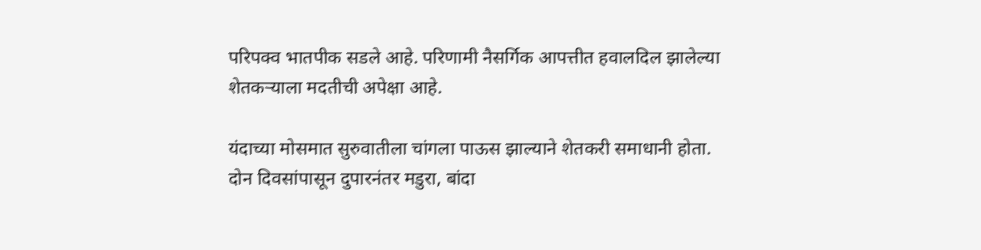परिपक्व भातपीक सडले आहे. परिणामी नैसर्गिक आपत्तीत हवालदिल झालेल्या शेतकर्‍याला मदतीची अपेक्षा आहे.

यंदाच्या मोसमात सुरुवातीला चांगला पाऊस झाल्याने शेतकरी समाधानी होता. दोन दिवसांपासून दुपारनंतर मडुरा, बांदा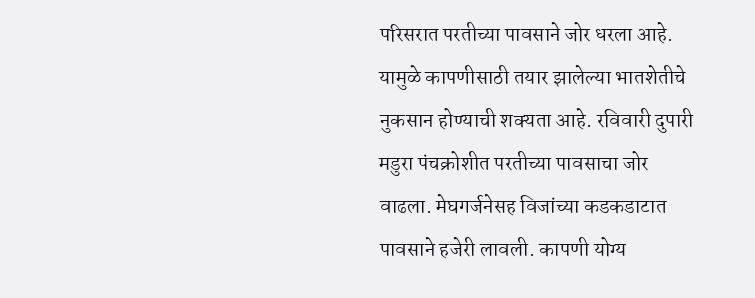परिसरात परतीच्या पावसाने जोर धरला आहे. यामुळे कापणीसाठी तयार झालेल्या भातशेतीचे नुकसान होण्याची शक्यता आहे. रविवारी दुपारी मडुरा पंचक्रोशीत परतीच्या पावसाचा जोर वाढला. मेघगर्जनेसह विजांच्या कडकडाटात पावसाने हजेरी लावली. कापणी योग्य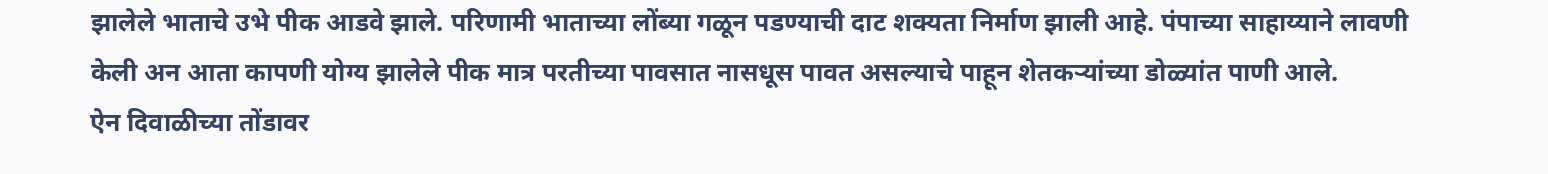झालेले भाताचे उभे पीक आडवे झाले. परिणामी भाताच्या लोंब्या गळून पडण्याची दाट शक्यता निर्माण झाली आहे. पंपाच्या साहाय्याने लावणी केली अन आता कापणी योग्य झालेले पीक मात्र परतीच्या पावसात नासधूस पावत असल्याचे पाहून शेतकऱ्यांच्या डोळ्यांत पाणी आले.
ऐन दिवाळीच्या तोंडावर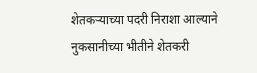शेतकऱ्याच्या पदरी निराशा आल्याने नुकसानीच्या भीतीने शेतकरी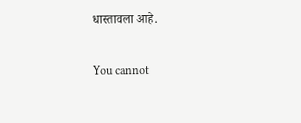धास्तावला आहे.

You cannot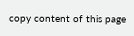copy content of this page